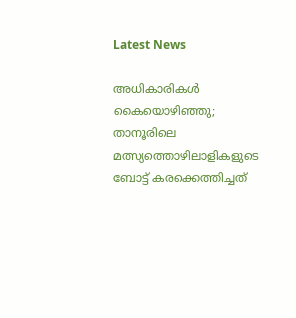Latest News

അധികാരികള്‍ കൈയൊഴിഞ്ഞു; താനൂരിലെ മത്സ്യത്തൊഴിലാളികളുടെ ബോട്ട് കരക്കെത്തിച്ചത്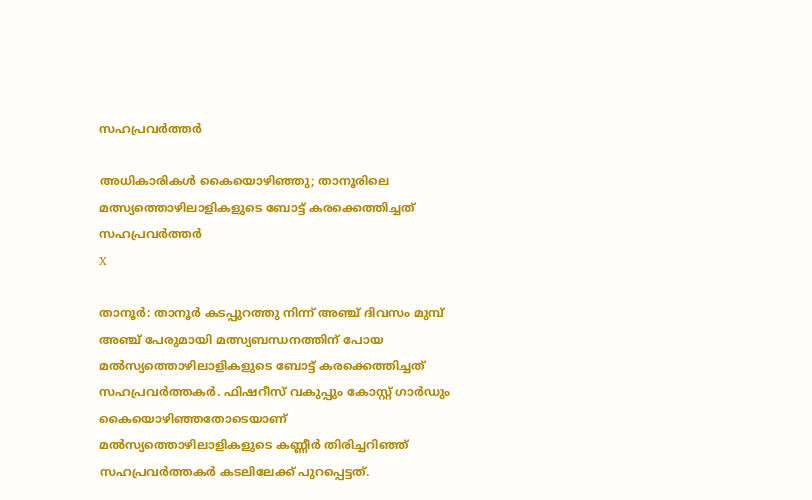സഹപ്രവര്‍ത്തര്‍

അധികാരികള്‍ കൈയൊഴിഞ്ഞു; താനൂരിലെ മത്സ്യത്തൊഴിലാളികളുടെ ബോട്ട് കരക്കെത്തിച്ചത് സഹപ്രവര്‍ത്തര്‍
X

താനൂര്‍: താനൂര്‍ കടപ്പുറത്തു നിന്ന് അഞ്ച് ദിവസം മുമ്പ് അഞ്ച് പേരുമായി മത്സ്യബന്ധനത്തിന് പോയ മല്‍സ്യത്തൊഴിലാളികളുടെ ബോട്ട് കരക്കെത്തിച്ചത് സഹപ്രവര്‍ത്തകര്‍. ഫിഷറീസ് വകുപ്പും കോസ്റ്റ് ഗാര്‍ഡും കൈയൊഴിഞ്ഞതോടെയാണ് മല്‍സ്യത്തൊഴിലാളികളുടെ കണ്ണീര്‍ തിരിച്ചറിഞ്ഞ് സഹപ്രവര്‍ത്തകര്‍ കടലിലേക്ക് പുറപ്പെട്ടത്.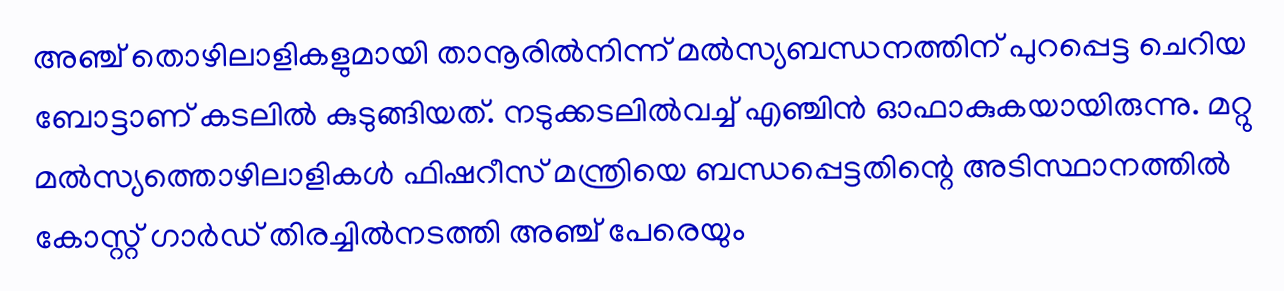അഞ്ച് തൊഴിലാളികളുമായി താനൂരില്‍നിന്ന് മല്‍സ്യബന്ധനത്തിന് പുറപ്പെട്ട ചെറിയ ബോട്ടാണ് കടലില്‍ കുടുങ്ങിയത്. നടുക്കടലില്‍വച്ച് എഞ്ചിന്‍ ഓഫാകുകയായിരുന്നു. മറ്റു മല്‍സ്യത്തൊഴിലാളികള്‍ ഫിഷറീസ് മന്ത്രിയെ ബന്ധപ്പെട്ടതിന്റെ അടിസ്ഥാനത്തില്‍ കോസ്റ്റ് ഗാര്‍ഡ് തിരച്ചില്‍നടത്തി അഞ്ച് പേരെയും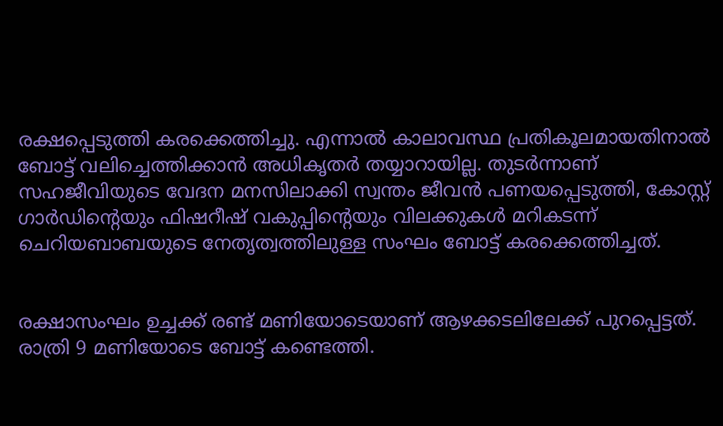രക്ഷപ്പെടുത്തി കരക്കെത്തിച്ചു. എന്നാല്‍ കാലാവസ്ഥ പ്രതികൂലമായതിനാല്‍ ബോട്ട് വലിച്ചെത്തിക്കാന്‍ അധികൃതര്‍ തയ്യാറായില്ല. തുടര്‍ന്നാണ് സഹജീവിയുടെ വേദന മനസിലാക്കി സ്വന്തം ജീവന്‍ പണയപ്പെടുത്തി, കോസ്റ്റ് ഗാര്‍ഡിന്റെയും ഫിഷറീഷ് വകുപ്പിന്റെയും വിലക്കുകള്‍ മറികടന്ന് ചെറിയബാബയുടെ നേതൃത്വത്തിലുള്ള സംഘം ബോട്ട് കരക്കെത്തിച്ചത്.


രക്ഷാസംഘം ഉച്ചക്ക് രണ്ട് മണിയോടെയാണ് ആഴക്കടലിലേക്ക് പുറപ്പെട്ടത്. രാത്രി 9 മണിയോടെ ബോട്ട് കണ്ടെത്തി.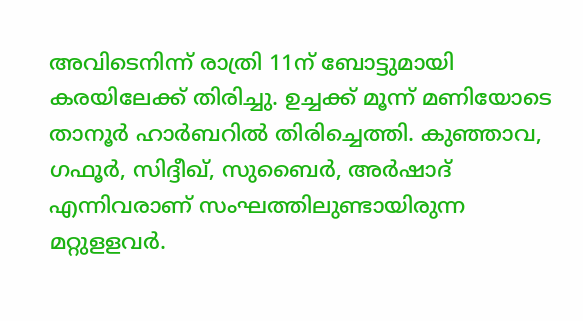അവിടെനിന്ന് രാത്രി 11ന് ബോട്ടുമായി കരയിലേക്ക് തിരിച്ചു. ഉച്ചക്ക് മൂന്ന് മണിയോടെ താനൂര്‍ ഹാര്‍ബറില്‍ തിരിച്ചെത്തി. കുഞ്ഞാവ, ഗഫൂര്‍, സിദ്ദീഖ്, സുബൈര്‍, അര്‍ഷാദ് എന്നിവരാണ് സംഘത്തിലുണ്ടായിരുന്ന മറ്റുളളവര്‍.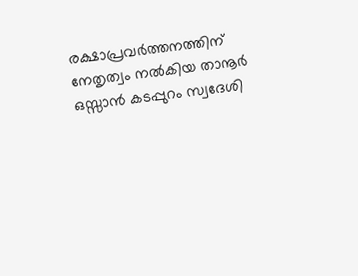രക്ഷാപ്രവര്‍ത്തനത്തിന് നേതൃത്വം നല്‍കിയ താനൂര്‍ ഒസ്സാന്‍ കടപ്പുറം സ്വദേശി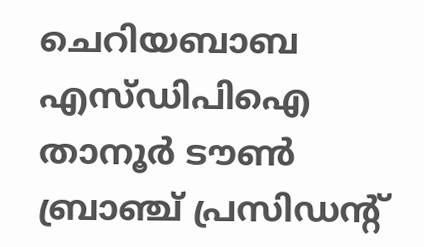ചെറിയബാബ എസ്ഡിപിഐ താനൂര്‍ ടൗണ്‍ ബ്രാഞ്ച് പ്രസിഡന്റ്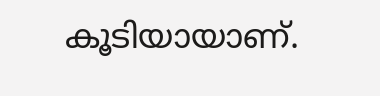കൂടിയായാണ്.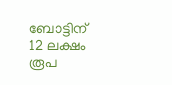ബോട്ടിന് 12 ലക്ഷം രൂപ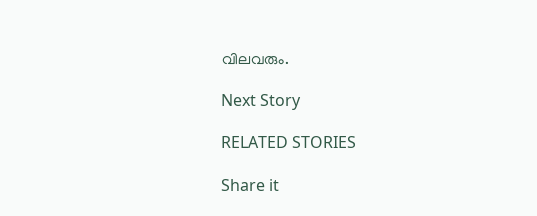വിലവരും.

Next Story

RELATED STORIES

Share it